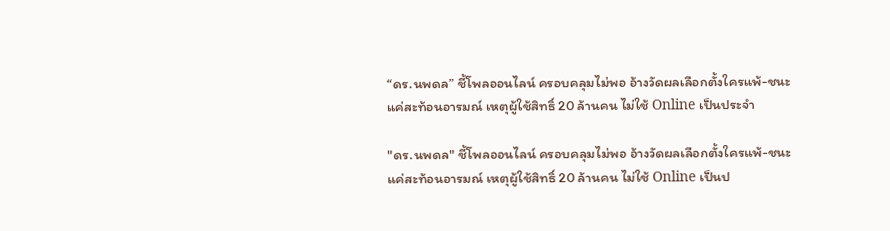“ดร.นพดล” ชี้โพลออนไลน์ ครอบคลุมไม่พอ อ้างวัดผลเลือกตั้งใครแพ้-ชนะ แค่สะท้อนอารมณ์ เหตุผู้ใช้สิทธิ์ 20 ล้านคน ไม่ใช้ Online เป็นประจำ

"ดร.นพดล" ชี้โพลออนไลน์ ครอบคลุมไม่พอ อ้างวัดผลเลือกตั้งใครแพ้-ชนะ แค่สะท้อนอารมณ์ เหตุผู้ใช้สิทธิ์ 20 ล้านคน ไม่ใช้ Online เป็นป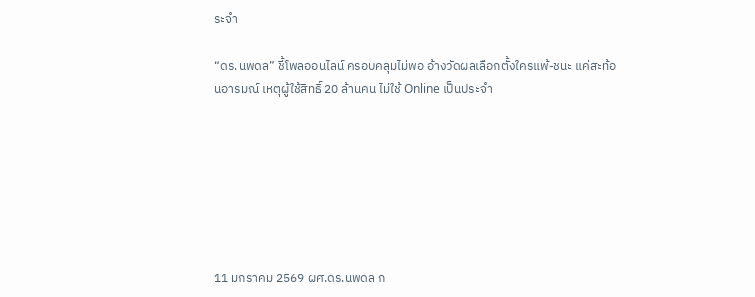ระจำ

“ดร.นพดล” ชี้โพลออนไลน์ ครอบคลุมไม่พอ อ้างวัดผลเลือกตั้งใครแพ้-ชนะ แค่สะท้อนอารมณ์ เหตุผู้ใช้สิทธิ์ 20 ล้านคน ไม่ใช้ Online เป็นประจำ







11 มกราคม 2569 ผศ.ดร.นพดล ก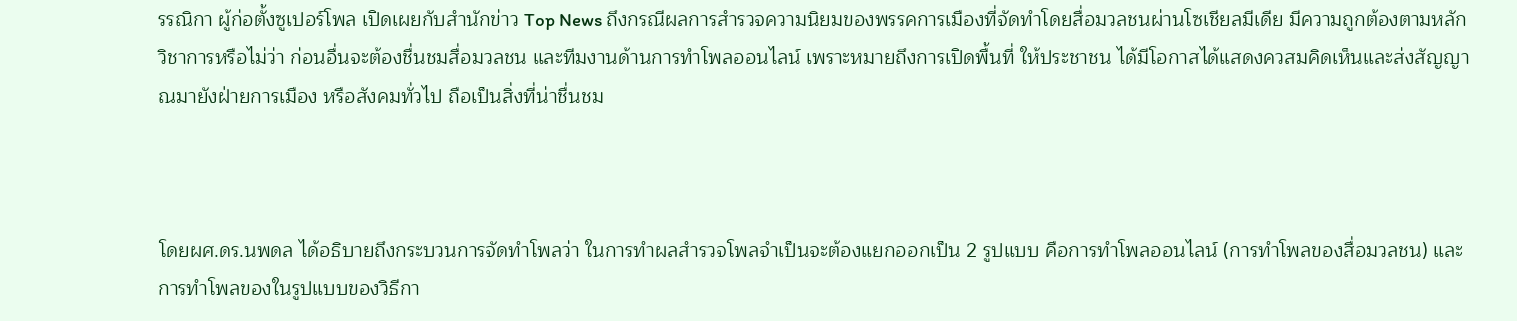รรณิกา ผู้ก่อตั้งซูเปอร์โพล เปิดเผยกับสำนักข่าว Top News ถึงกรณีผลการสำรวจความนิยมของพรรคการเมืองที่จัดทำโดยสื่อมวลชนผ่านโซเชียลมีเดีย มีความถูกต้องตามหลักวิชาการหรือไม่ว่า ก่อนอื่นจะต้องชื่นชมสื่อมวลชน และทีมงานด้านการทำโพลออนไลน์ เพราะหมายถึงการเปิดพื้นที่ ให้ประชาชน ได้มีโอกาสได้แสดงควสมคิดเห็นและส่งสัญญาณมายังฝ่ายการเมือง หรือสังคมทั่วไป ถือเป็นสิ่งที่น่าชื่นชม



โดยผศ.ดร.นพดล ได้อธิบายถึงกระบวนการจัดทำโพลว่า ในการทำผลสำรวจโพลจำเป็นจะต้องแยกออกเป็น 2 รูปแบบ คือการทำโพลออนไลน์ (การทำโพลของสื่อมวลชน) และการทำโพลของในรูปแบบของวิธีกา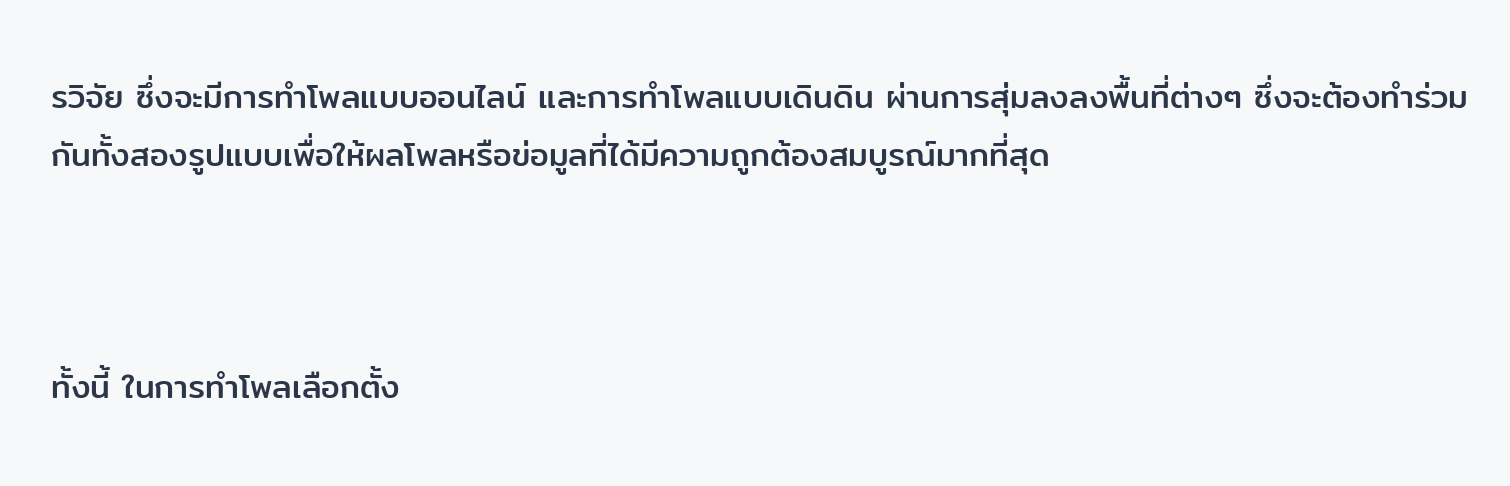รวิจัย ซึ่งจะมีการทำโพลแบบออนไลน์ และการทำโพลแบบเดินดิน ผ่านการสุ่มลงลงพื้นที่ต่างๆ ซึ่งจะต้องทำร่วมกันทั้งสองรูปแบบเพื่อให้ผลโพลหรือข่อมูลที่ได้มีความถูกต้องสมบูรณ์มากที่สุด



ทั้งนี้ ในการทำโพลเลือกตั้ง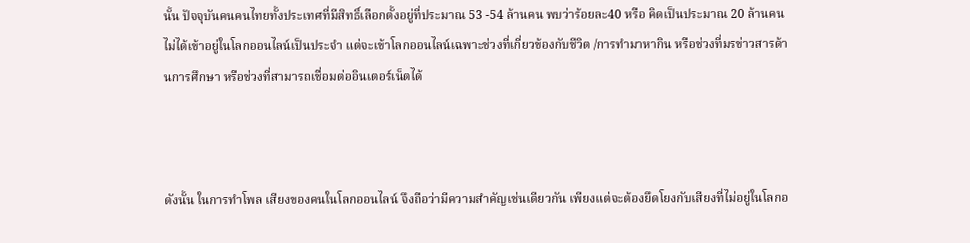นั้น ปัจจุบันคนคนไทยทั้งประเทศที่มีสิทธิ์เลือกตั้งอยู่ที่ประมาณ 53 -54 ล้านคน พบว่าร้อยละ40 หรือ คิดเป็นประมาณ 20 ล้านคนไม่ได้เข้าอยู่ในโลกออนไลน์เป็นประจำ แต่จะเข้าโลกออนไลน์เฉพาะช่วงที่เกี่ยวข้องกับชีวิต /การทำมาหากิน หรือช่วงที่มรข่าวสารด้านการศึกษา หรือช่วงที่สามารถเชื่อมต่ออินเตอร์เน็ตได้



ดังนั้น ในการทำโพล เสียงของคนในโลกออนไลน์ จึงถือว่ามีความสำคัญเช่นเดียวกัน เพียงแต่จะต้องยึดโยงกับเสียงที่ไม่อยู่ในโลกอ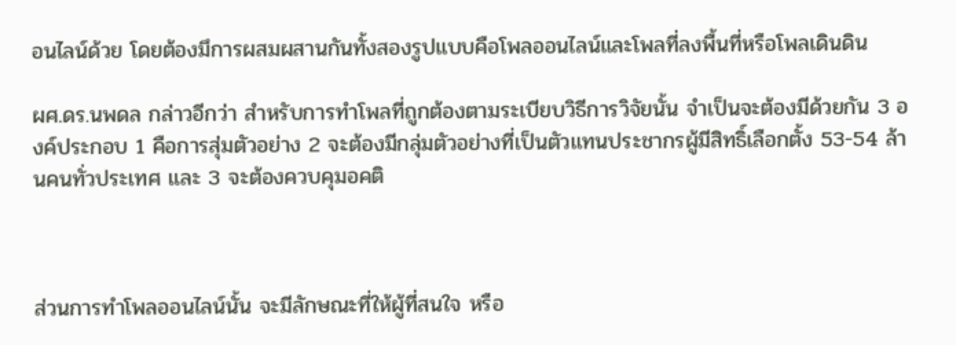อนไลน์ด้วย โดยต้องมึการผสมผสานกันทั้งสองรูปแบบคือโพลออนไลน์และโพลที่ลงพื้นที่หรือโพลเดินดิน

ผศ.ดร.นพดล กล่าวอีกว่า สำหรับการทำโพลที่ถูกต้องตามระเบียบวิธีการวิจัยนั้น จำเป็นจะต้องมีด้วยกัน 3 องค์ประกอบ 1 คือการสุ่มตัวอย่าง 2 จะต้องมีกลุ่มตัวอย่างที่เป็นตัวแทนประชากรผู้มีสิทธิ์เลือกตั้ง 53-54 ล้านคนทั่วประเทศ และ 3 จะต้องควบคุมอคติ



ส่วนการทำโพลออนไลน์นั้น จะมีลักษณะที่ให้ผู้ที่สนใจ หรือ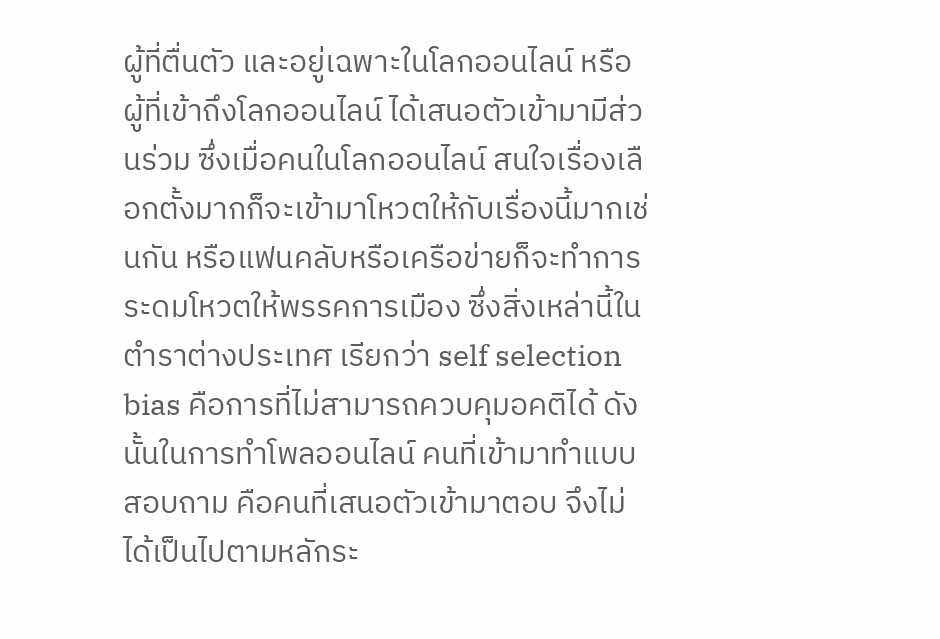ผู้ที่ตื่นตัว และอยู่เฉพาะในโลกออนไลน์ หรือ ผู้ที่เข้าถึงโลกออนไลน์ ได้เสนอตัวเข้ามามีส่วนร่วม ซึ่งเมื่อคนในโลกออนไลน์ สนใจเรื่องเลือกตั้งมากก็จะเข้ามาโหวตให้กับเรื่องนี้มากเช่นกัน หรือแฟนคลับหรือเครือข่ายก็จะทำการระดมโหวตให้พรรคการเมือง ซึ่งสิ่งเหล่านี้ในตำราต่างประเทศ เรียกว่า self selection bias คือการที่ไม่สามารถควบคุมอคติได้ ดังนั้นในการทำโพลออนไลน์ คนที่เข้ามาทำแบบสอบถาม คือคนที่เสนอตัวเข้ามาตอบ จึงไม่ได้เป็นไปตามหลักระ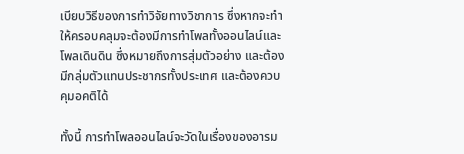เบียบวิธีของการทำวิจัยทางวิชาการ ซึ่งหากจะทำให้ครอบคลุมจะต้องมีการทำโพลทั้งออนไลน์และโพลเดินดิน ซึ่งหมายถึงการสุ่มตัวอย่าง และต้องมีกลุ่มตัวแทนประชากรทั้งประเทศ และต้องควบคุมอคติได้

ทั้งนี้ การทำโพลออนไลน์จะวัดในเรื่องของอารม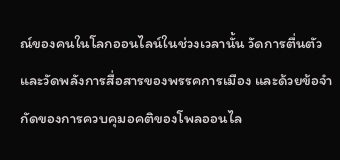ณ์ของคนในโลกออนไลน์ในช่วงเวลานั้น วัดการตื่นตัวและวัดพลังการสื่อสารของพรรคการเมือง และด้วยข้อจำกัดของการควบคุมอคติของโพลออนไล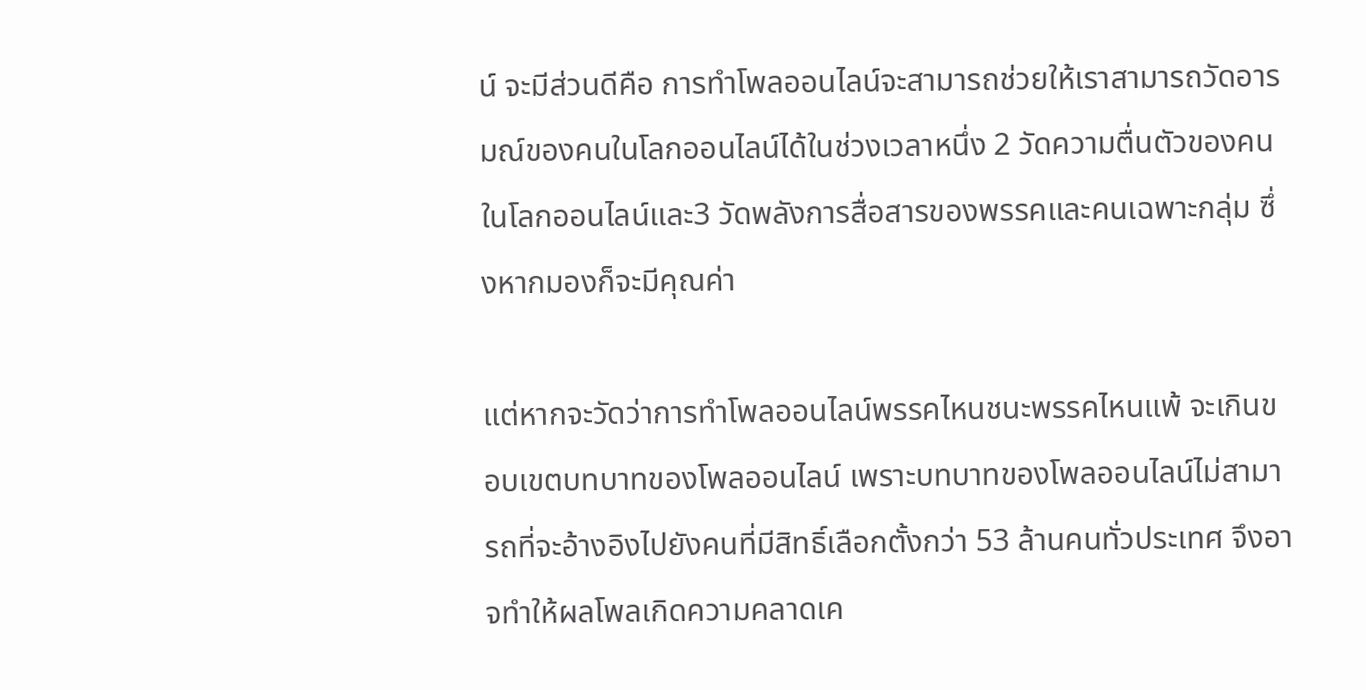น์ จะมีส่วนดีคือ การทำโพลออนไลน์จะสามารถช่วยให้เราสามารถวัดอารมณ์ของคนในโลกออนไลน์ได้ในช่วงเวลาหนึ่ง 2 วัดความตื่นตัวของคนในโลกออนไลน์และ3 วัดพลังการสื่อสารของพรรคและคนเฉพาะกลุ่ม ซึ่งหากมองก็จะมีคุณค่า

แต่หากจะวัดว่าการทำโพลออนไลน์พรรคไหนชนะพรรคไหนแพ้ จะเกินขอบเขตบทบาทของโพลออนไลน์ เพราะบทบาทของโพลออนไลน์ไม่สามารถที่จะอ้างอิงไปยังคนที่มีสิทธิ์เลือกตั้งกว่า 53 ล้านคนทั่วประเทศ จึงอาจทำให้ผลโพลเกิดความคลาดเค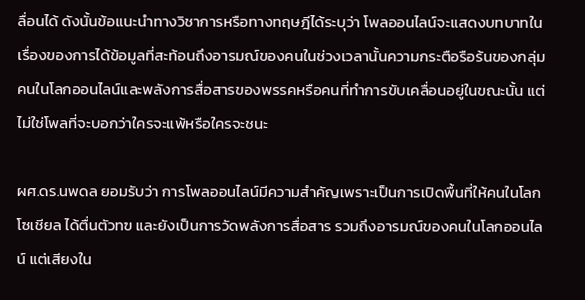ลื่อนได้ ดังนั้นข้อแนะนำทางวิชาการหรือทางทฤษฎีได้ระบุว่า โพลออนไลน์จะแสดงบทบาทในเรื่องของการได้ข้อมูลที่สะท้อนถึงอารมณ์ของคนในช่วงเวลานั้นความกระตือรือร้นของกลุ่มคนในโลกออนไลน์และพลังการสื่อสารของพรรคหรือคนที่ทำการขับเคลื่อนอยู่ในขณะนั้น แต่ไม่ใช่โพลที่จะบอกว่าใครจะแพ้หรือใครจะชนะ

ผศ.ดร.นพดล ยอมรับว่า การโพลออนไลน์มีความสำคัญเพราะเป็นการเปิดพื้นที่ให้คนในโลกโซเชียล ได้ตื่นตัวทฃ และยังเป็นการวัดพลังการสื่อสาร รวมถึงอารมณ์ของคนในโลกออนไลน์ แต่เสียงใน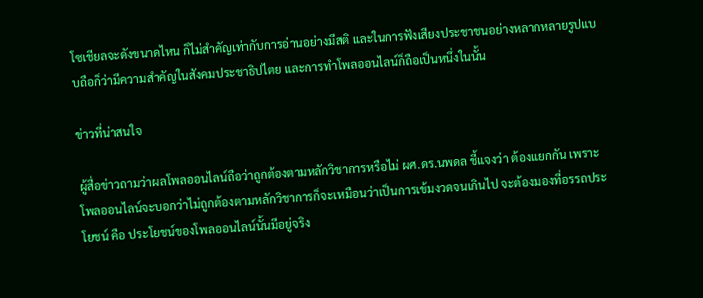โซเชียลจะดังขนาดไหน ก็ไม่สำคัญเท่ากับการอ่านอย่างมีสติ และในการฟังเสียงประชาชนอย่างหลากหลายรูปแบบถือก็ว่ามีความสำคัญในสังคมประชาธิปไตย และการทำโพลออนไลน์ก็ถือเป็นหนึ่งในนั้น

ข่าวที่น่าสนใจ

ผู้สื่อข่าวถามว่าผลโพลออนไลน์ถือว่าถูกต้องตามหลักวิชาการหรือไม่ ผศ.ดร.นพดล ชี้แจงว่า ต้องแยกกัน เพราะโพลออนไลน์จะบอกว่าไม่ถูกต้องตามหลักวิชาการก็จะเหมือนว่าเป็นการเข้มงวดจนเกินไป จะต้องมองที่อรรถประโยชน์ คือ ประโยชน์ของโพลออนไลน์นั้นมีอยู่จริง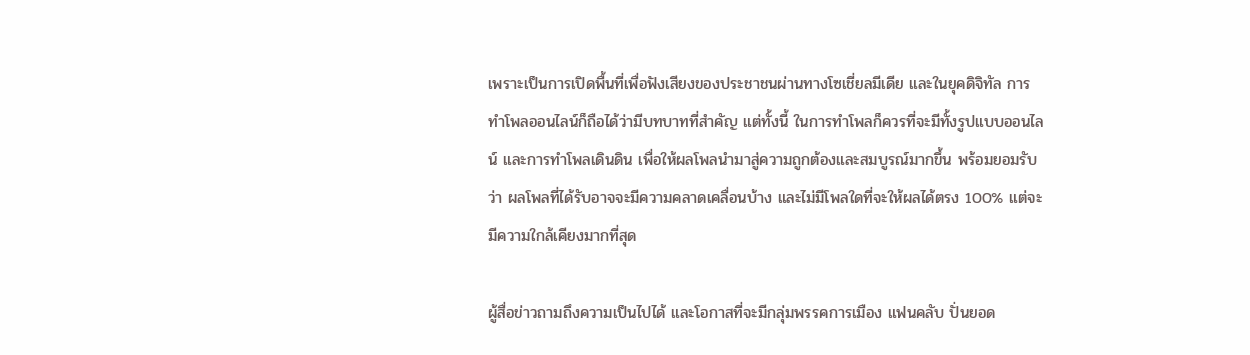เพราะเป็นการเปิดพื้นที่เพื่อฟังเสียงของประชาชนผ่านทางโซเชี่ยลมีเดีย และในยุคดิจิทัล การทำโพลออนไลน์ก็ถือได้ว่ามีบทบาทที่สำคัญ แต่ทั้งนี้ ในการทำโพลก็ควรที่จะมีทั้งรูปแบบออนไลน์ และการทำโพลเดินดิน เพื่อให้ผลโพลนำมาสู่ความถูกต้องและสมบูรณ์มากขึ้น พร้อมยอมรับว่า ผลโพลที่ได้รับอาจจะมีความคลาดเคลื่อนบ้าง และไม่มีโพลใดที่จะให้ผลได้ตรง 100% แต่จะมีความใกล้เคียงมากที่สุด

ผู้สื่อข่าวถามถึงความเป็นไปได้ และโอกาสที่จะมีกลุ่มพรรคการเมือง แฟนคลับ ปั่นยอด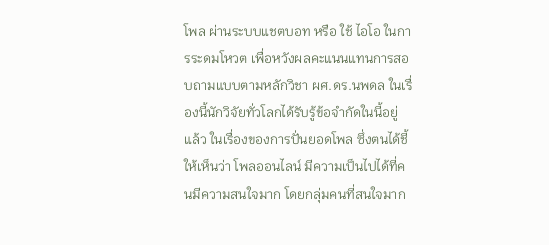โพล ผ่านระบบแชตบอท หรือ ใช้ ไอโอ ในการระดมโหวต เพื่อหวังผลคะแนนแทนการสอบถามแบบตามหลักวิชา ผศ.ดร.นพดล ในเรื่องนี้นักวิจัยทั่วโลกได้รับรู้ข้อจำกัดในนี้อยู่แล้ว ในเรื่องของการปั่นยอดโพล ซึ่งตนได้ชี้ให้เห็นว่า โพลออนไลน์ มีความเป็นไปได้ที่คนมีความสนใจมาก โดยกลุ่มคนที่สนใจมาก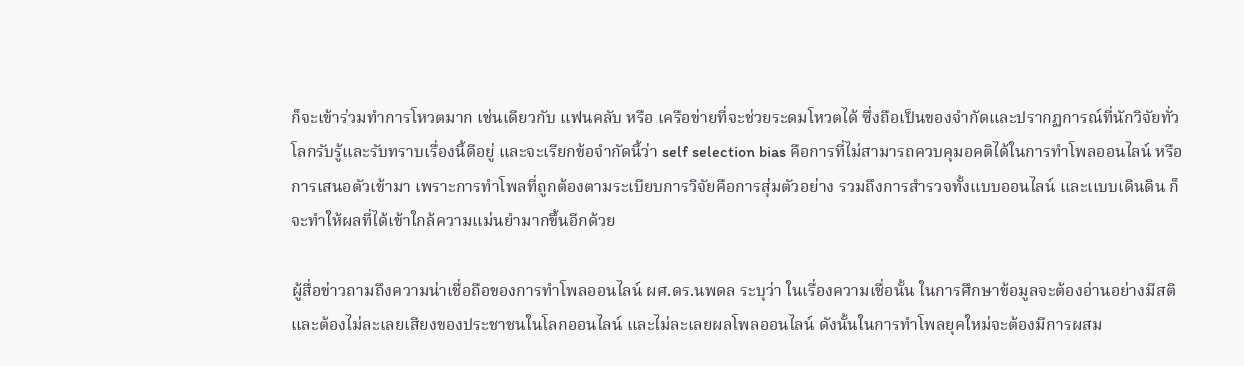ก็จะเข้าร่วมทำการโหวตมาก เช่นเดียวกับ แฟนคลับ หรือ เครือข่ายที่จะช่วยระดมโหวตได้ ซึ่งถือเป็นของจำกัดและปรากฏการณ์ที่นักวิจัยทั่วโลกรับรู้และรับทราบเรื่องนี้ดีอยู่ และจะเรียกข้อจำกัดนี้ว่า self selection bias คือการที่ไม่สามารถควบคุมอคติได้ในการทำโพลออนไลน์ หรือ การเสนอตัวเข้ามา เพราะการทำโพลที่ถูกต้องตามระเบียบการวิจัยคือการสุ่มตัวอย่าง รวมถึงการสำรวจทั้งแบบออนไลน์ และเเบบเดินดิน ก็จะทำให้ผลที่ได้เข้าใกล้ความแม่นยำมากขึ้นอีกด้วย

ผู้สื่อข่าวถามถึงความน่าเชื่อถือของการทำโพลออนไลน์ ผศ.ดร.นพดล ระบุว่า ในเรื่องความเชื่อนั้น ในการศึกษาข้อมูลจะต้องอ่านอย่างมีสติ และต้องไม่ละเลยเสียงของประชาชนในโลกออนไลน์ และไม่ละเลยผลโพลออนไลน์ ดังนั้นในการทำโพลยุคใหม่จะต้องมีการผสม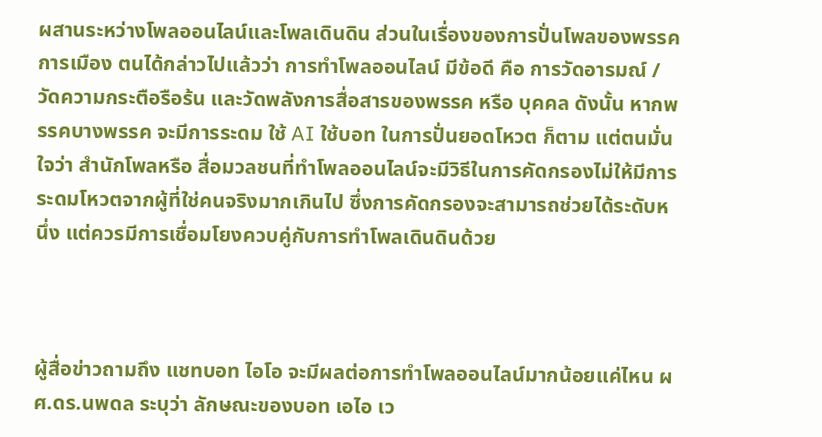ผสานระหว่างโพลออนไลน์และโพลเดินดิน ส่วนในเรื่องของการปั่นโพลของพรรคการเมือง ตนได้กล่าวไปแล้วว่า การทำโพลออนไลน์ มีข้อดี คือ การวัดอารมณ์ /วัดความกระตือรือร้น และวัดพลังการสื่อสารของพรรค หรือ บุคคล ดังนั้น หากพรรคบางพรรค จะมีการระดม ใช้ AI ใช้บอท ในการปั่นยอดโหวต ก็ตาม แต่ตนมั่นใจว่า สำนักโพลหรือ สื่อมวลชนที่ทำโพลออนไลน์จะมีวิธีในการคัดกรองไม่ให้มีการระดมโหวตจากผู้ที่ใช่คนจริงมากเกินไป ซึ่งการคัดกรองจะสามารถช่วยได้ระดับหนึ่ง แต่ควรมีการเชื่อมโยงควบคู่กับการทำโพลเดินดินด้วย



ผู้สื่อข่าวถามถึง แชทบอท ไอโอ จะมีผลต่อการทำโพลออนไลน์มากน้อยแค่ไหน ผศ.ดร.นพดล ระบุว่า ลักษณะของบอท เอไอ เว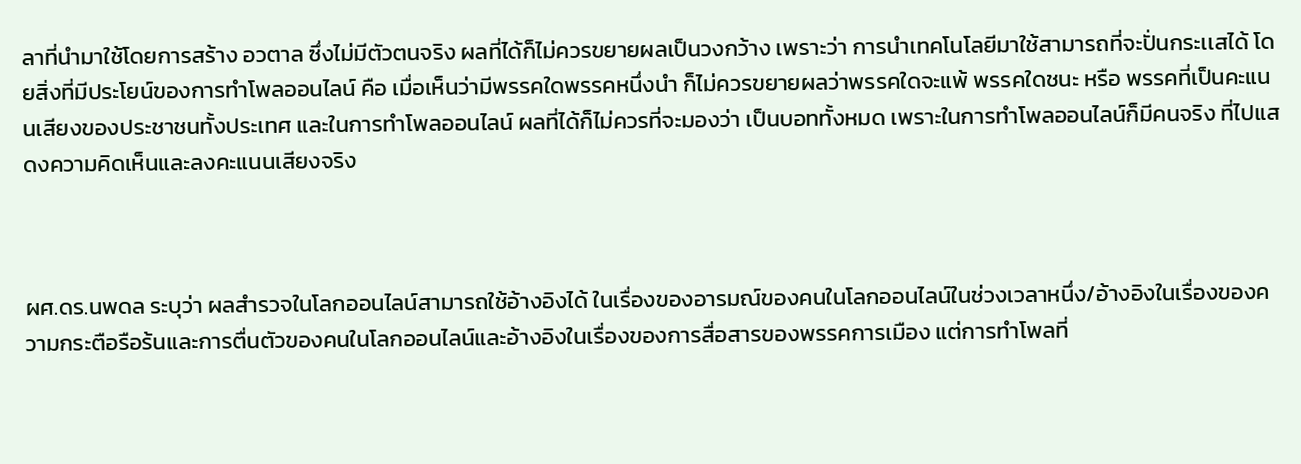ลาที่นำมาใช้โดยการสร้าง อวตาล ซึ่งไม่มีตัวตนจริง ผลที่ได้ก็ไม่ควรขยายผลเป็นวงกว้าง เพราะว่า การนำเทคโนโลยีมาใช้สามารถที่จะปั่นกระเเสได้ โดยสิ่งที่มีประโยน์ของการทำโพลออนไลน์ คือ เมื่อเห็นว่ามีพรรคใดพรรคหนึ่งนำ ก็ไม่ควรขยายผลว่าพรรคใดจะแพ้ พรรคใดชนะ หรือ พรรคที่เป็นคะแนนเสียงของประชาชนทั้งประเทศ และในการทำโพลออนไลน์ ผลที่ได้ก็ไม่ควรที่จะมองว่า เป็นบอททั้งหมด เพราะในการทำโพลออนไลน์ก็มีคนจริง ที่ไปแสดงความคิดเห็นและลงคะแนนเสียงจริง



ผศ.ดร.นพดล ระบุว่า ผลสำรวจในโลกออนไลน์สามารถใช้อ้างอิงได้ ในเรื่องของอารมณ์ของคนในโลกออนไลน์ในช่วงเวลาหนึ่ง/อ้างอิงในเรื่องของความกระตือรือร้นและการตื่นตัวของคนในโลกออนไลน์และอ้างอิงในเรื่องของการสื่อสารของพรรคการเมือง แต่การทำโพลที่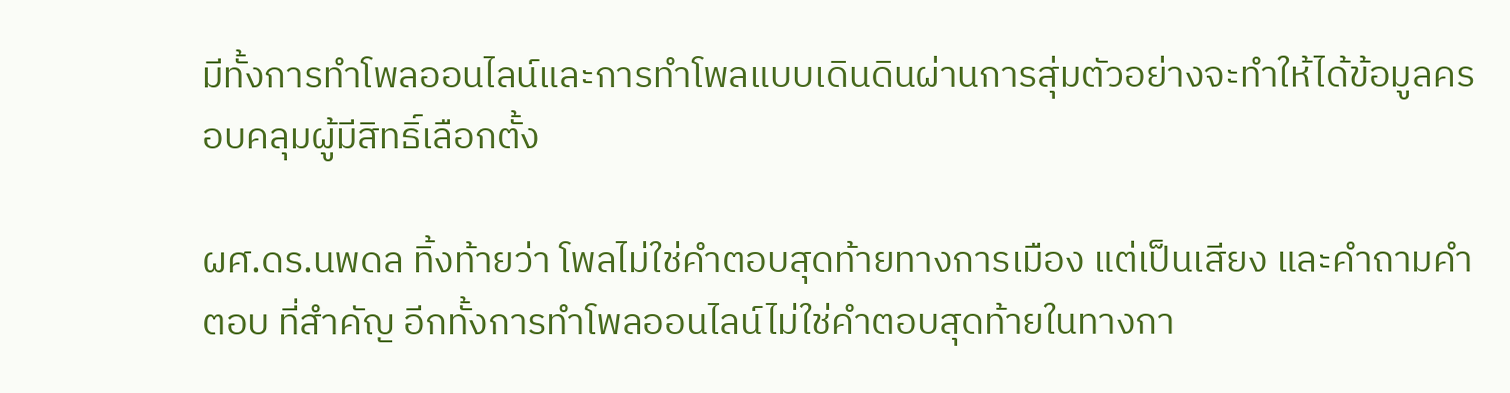มีทั้งการทำโพลออนไลน์และการทำโพลแบบเดินดินผ่านการสุ่มตัวอย่างจะทำให้ได้ข้อมูลครอบคลุมผู้มีสิทธิ์เลือกตั้ง

ผศ.ดร.นพดล ทิ้งท้ายว่า โพลไม่ใช่คำตอบสุดท้ายทางการเมือง แต่เป็นเสียง และคำถามคำตอบ ที่สำคัญ อีกทั้งการทำโพลออนไลน์ไม่ใช่คำตอบสุดท้ายในทางกา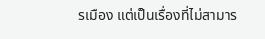รเมือง แต่เป็นเรื่องที่ไม่สามาร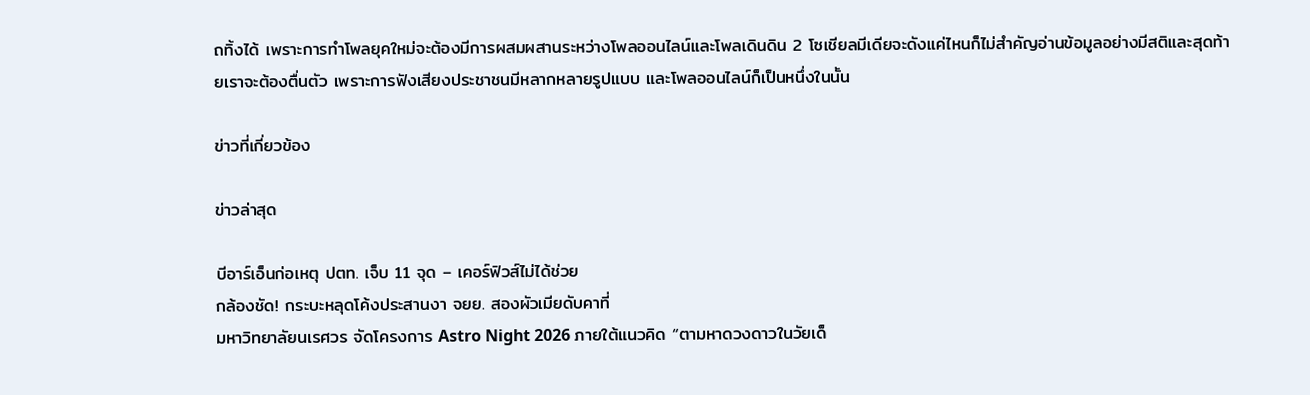ถทิ้งได้ เพราะการทำโพลยุคใหม่จะต้องมีการผสมผสานระหว่างโพลออนไลน์และโพลเดินดิน 2 โซเชียลมีเดียจะดังแค่ไหนก็ไม่สำคัญอ่านข้อมูลอย่างมีสติและสุดท้ายเราจะต้องตื่นตัว เพราะการฟังเสียงประชาชนมีหลากหลายรูปแบบ และโพลออนไลน์ก็เป็นหนึ่งในนั้น

ข่าวที่เกี่ยวข้อง

ข่าวล่าสุด

บีอาร์เอ็นก่อเหตุ ปตท. เจ็บ 11 จุด – เคอร์ฟิวส์ไม่ได้ช่วย
กล้องชัด! กระบะหลุดโค้งประสานงา จยย. สองผัวเมียดับคาที่
มหาวิทยาลัยนเรศวร จัดโครงการ Astro Night 2026 ภายใต้แนวคิด “ตามหาดวงดาวในวัยเด็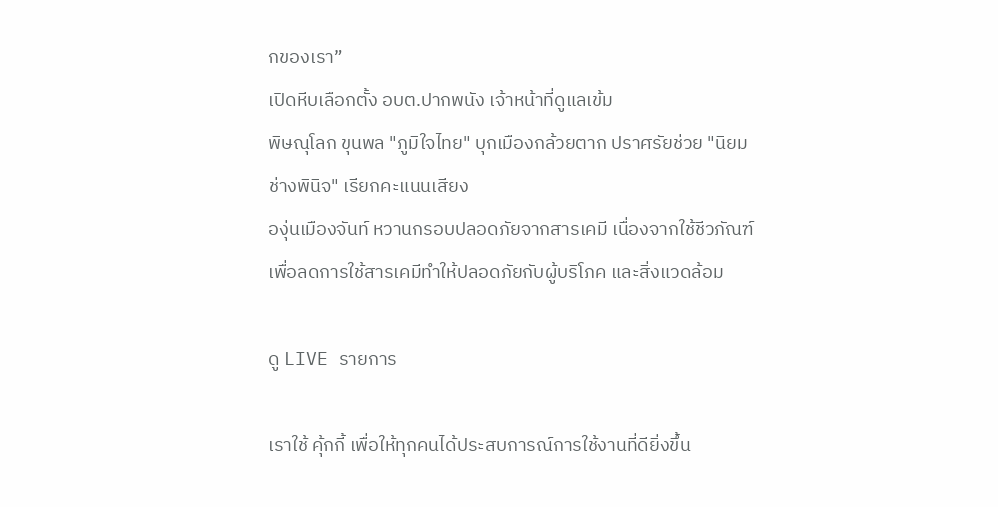กของเรา”
เปิดหีบเลือกตั้ง อบต.ปากพนัง เจ้าหน้าที่ดูแลเข้ม
พิษณุโลก ขุนพล "ภูมิใจไทย" บุกเมืองกล้วยตาก ปราศรัยช่วย "นิยม ช่างพินิจ" เรียกคะแนนเสียง
องุ่นเมืองจันท์ หวานกรอบปลอดภัยจากสารเคมี เนื่องจากใช้ชีวภัณฑ์ เพื่อลดการใช้สารเคมีทำให้ปลอดภัยกับผู้บริโภค และสิ่งแวดล้อม

ดู LIVE รายการ

เราใช้ คุ้กกี้ เพื่อให้ทุกคนได้ประสบการณ์การใช้งานที่ดียิ่งขึ้น